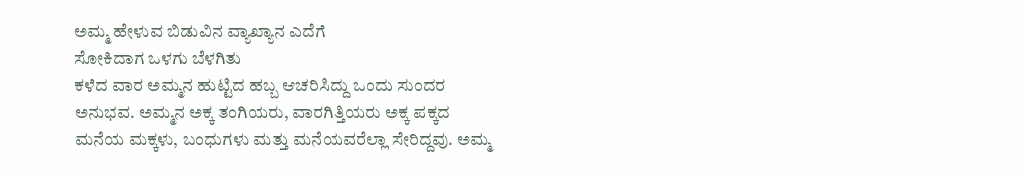ಅಮ್ಮ ಹೇಳುವ ಬಿಡುವಿನ ವ್ಯಾಖ್ಯಾನ ಎದೆಗೆ
ಸೋಕಿದಾಗ ಒಳಗು ಬೆಳಗಿತು
ಕಳೆದ ವಾರ ಅಮ್ಮನ ಹುಟ್ಟಿದ ಹಬ್ಬ ಆಚರಿಸಿದ್ದು ಒಂದು ಸುಂದರ ಅನುಭವ. ಅಮ್ಮನ ಅಕ್ಕ ತಂಗಿಯರು, ವಾರಗಿತ್ತಿಯರು ಅಕ್ಕ ಪಕ್ಕದ ಮನೆಯ ಮಕ್ಕಳು, ಬಂಧುಗಳು ಮತ್ತು ಮನೆಯವರೆಲ್ಲಾ ಸೇರಿದ್ದವು. ಅಮ್ಮ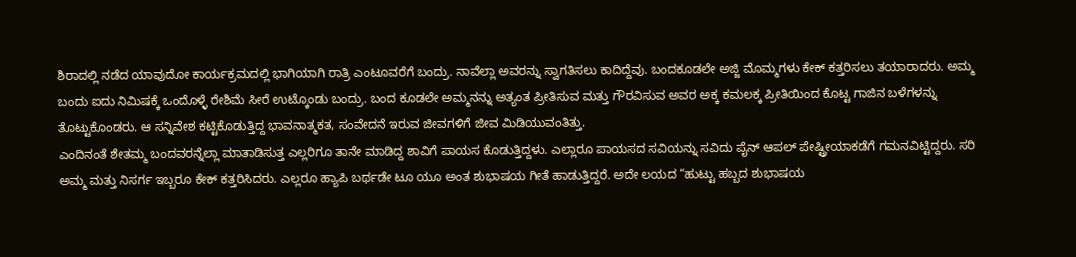ಶಿರಾದಲ್ಲಿ ನಡೆದ ಯಾವುದೋ ಕಾರ್ಯಕ್ರಮದಲ್ಲಿ ಭಾಗಿಯಾಗಿ ರಾತ್ರಿ ಎಂಟೂವರೆಗೆ ಬಂದ್ರು. ನಾವೆಲ್ಲಾ ಅವರನ್ನು ಸ್ವಾಗತಿಸಲು ಕಾದಿದ್ದೆವು. ಬಂದಕೂಡಲೇ ಅಜ್ಜಿ ಮೊಮ್ಮಗಳು ಕೇಕ್ ಕತ್ತರಿಸಲು ತಯಾರಾದರು. ಅಮ್ಮ ಬಂದು ಐದು ನಿಮಿಷಕ್ಕೆ ಒಂದೊಳ್ಳೆ ರೇಶಿಮೆ ಸೀರೆ ಉಟ್ಕೊಂಡು ಬಂದ್ರು. ಬಂದ ಕೂಡಲೇ ಅಮ್ಮನನ್ನು ಅತ್ಯಂತ ಪ್ರೀತಿಸುವ ಮತ್ತು ಗೌರವಿಸುವ ಅವರ ಅಕ್ಕ ಕಮಲಕ್ಕ ಪ್ರೀತಿಯಿಂದ ಕೊಟ್ಟ ಗಾಜಿನ ಬಳೆಗಳನ್ನು ತೊಟ್ಟುಕೊಂಡರು. ಆ ಸನ್ನಿವೇಶ ಕಟ್ಟಿಕೊಡುತ್ತಿದ್ದ ಭಾವನಾತ್ಮಕತ, ಸಂವೇದನೆ ಇರುವ ಜೀವಗಳಿಗೆ ಜೀವ ಮಿಡಿಯುವಂತಿತ್ತು.
ಎಂದಿನಂತೆ ಶೇತಮ್ಮ ಬಂದವರನ್ನೆಲ್ಲಾ ಮಾತಾಡಿಸುತ್ತ ಎಲ್ಲರಿಗೂ ತಾನೇ ಮಾಡಿದ್ದ ಶಾವಿಗೆ ಪಾಯಸ ಕೊಡುತ್ತಿದ್ದಳು. ಎಲ್ಲಾರೂ ಪಾಯಸದ ಸವಿಯನ್ನು ಸವಿದು ಪೈನ್ ಆಪಲ್ ಪೇಷ್ಟ್ರೀಯಾಕಡೆಗೆ ಗಮನವಿಟ್ಟಿದ್ದರು. ಸರಿ ಅಮ್ಮ ಮತ್ತು ನಿಸರ್ಗ ಇಬ್ಬರೂ ಕೇಕ್ ಕತ್ತರಿಸಿದರು. ಎಲ್ಲರೂ ಹ್ಯಾಪಿ ಬರ್ಥಡೇ ಟೂ ಯೂ ಅಂತ ಶುಭಾಷಯ ಗೀತೆ ಹಾಡುತ್ತಿದ್ದರೆ. ಅದೇ ಲಯದ “ಹುಟ್ಟು ಹಬ್ಬದ ಶುಭಾಷಯ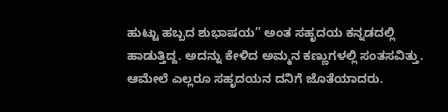ಹುಟ್ಟು ಹಬ್ಬದ ಶುಭಾಷಯ” ಅಂತ ಸಹೃದಯ ಕನ್ನಡದಲ್ಲಿ ಹಾಡುತ್ತಿದ್ದ. ಅದನ್ನು ಕೇಳಿದ ಅಮ್ಮನ ಕಣ್ಣುಗಳಲ್ಲಿ ಸಂತಸವಿತ್ತು. ಆಮೇಲೆ ಎಲ್ಲರೂ ಸಹೃದಯನ ದನಿಗೆ ಜೊತೆಯಾದರು.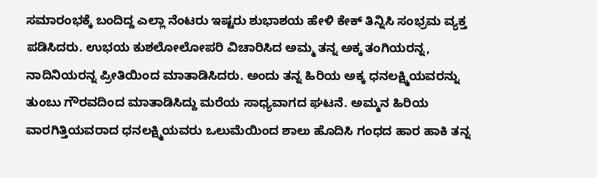ಸಮಾರಂಭಕ್ಕೆ ಬಂದಿದ್ದ ಎಲ್ಲಾ ನೆಂಟರು ಇಷ್ಟರು ಶುಭಾಶಯ ಹೇಳಿ ಕೇಕ್ ತಿನ್ನಿಸಿ ಸಂಭ್ರಮ ವ್ಯಕ್ತ ಪಡಿಸಿದರು. ಉಭಯ ಕುಶಲೋಲೋಪರಿ ವಿಚಾರಿಸಿದ ಅಮ್ಮ ತನ್ನ ಅಕ್ಕ ತಂಗಿಯರನ್ನ, ನಾದಿನಿಯರನ್ನ ಪ್ರೀತಿಯಿಂದ ಮಾತಾಡಿಸಿದರು. ಅಂದು ತನ್ನ ಹಿರಿಯ ಅಕ್ಕ ಧನಲಕ್ಷ್ಮಿಯವರನ್ನು ತುಂಬು ಗೌರವದಿಂದ ಮಾತಾಡಿಸಿದ್ದು ಮರೆಯ ಸಾಧ್ಯವಾಗದ ಘಟನೆ. ಅಮ್ಮನ ಹಿರಿಯ ವಾರಗಿತ್ತಿಯವರಾದ ಧನಲಕ್ಷ್ಮಿಯವರು ಒಲುಮೆಯಿಂದ ಶಾಲು ಹೊದಿಸಿ ಗಂಧದ ಹಾರ ಹಾಕಿ ತನ್ನ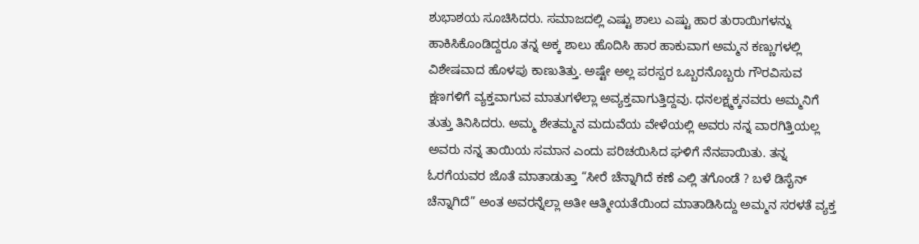ಶುಭಾಶಯ ಸೂಚಿಸಿದರು. ಸಮಾಜದಲ್ಲಿ ಎಷ್ಟು ಶಾಲು ಎಷ್ಟು ಹಾರ ತುರಾಯಿಗಳನ್ನು ಹಾಕಿಸಿಕೊಂಡಿದ್ದರೂ ತನ್ನ ಅಕ್ಕ ಶಾಲು ಹೊದಿಸಿ ಹಾರ ಹಾಕುವಾಗ ಅಮ್ಮನ ಕಣ್ಣುಗಳಲ್ಲಿ ವಿಶೇಷವಾದ ಹೊಳಪು ಕಾಣುತಿತ್ತು. ಅಷ್ಟೇ ಅಲ್ಲ ಪರಸ್ಪರ ಒಬ್ಬರನೊಬ್ಬರು ಗೌರವಿಸುವ ಕ್ಷಣಗಳಿಗೆ ವ್ಯಕ್ತವಾಗುವ ಮಾತುಗಳೆಲ್ಲಾ ಅವ್ಯಕ್ತವಾಗುತ್ತಿದ್ದವು. ಧನಲಕ್ಷ್ಮಕ್ಕನವರು ಅಮ್ಮನಿಗೆ ತುತ್ತು ತಿನಿಸಿದರು. ಅಮ್ಮ ಶೇತಮ್ಮನ ಮದುವೆಯ ವೇಳೆಯಲ್ಲಿ ಅವರು ನನ್ನ ವಾರಗಿತ್ತಿಯಲ್ಲ ಅವರು ನನ್ನ ತಾಯಿಯ ಸಮಾನ ಎಂದು ಪರಿಚಯಿಸಿದ ಘಳಿಗೆ ನೆನಪಾಯಿತು. ತನ್ನ ಓರಗೆಯವರ ಜೊತೆ ಮಾತಾಡುತ್ತಾ “ಸೀರೆ ಚೆನ್ನಾಗಿದೆ ಕಣೆ ಎಲ್ಲಿ ತಗೊಂಡೆ ? ಬಳೆ ಡಿಸೈನ್ ಚೆನ್ನಾಗಿದೆ” ಅಂತ ಅವರನ್ನೆಲ್ಲಾ ಅತೀ ಆತ್ಮೀಯತೆಯಿಂದ ಮಾತಾಡಿಸಿದ್ದು ಅಮ್ಮನ ಸರಳತೆ ವ್ಯಕ್ತ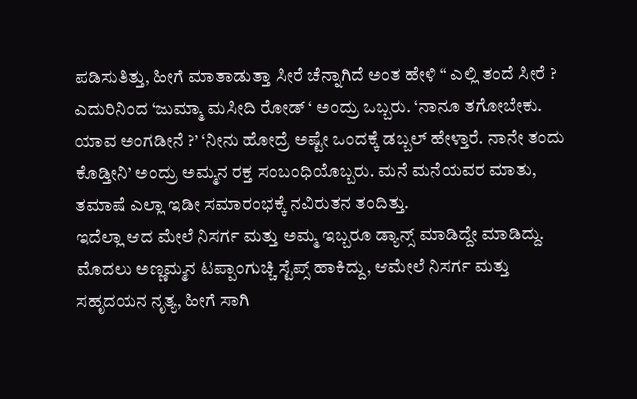ಪಡಿಸುತಿತ್ತು, ಹೀಗೆ ಮಾತಾಡುತ್ತಾ ಸೀರೆ ಚೆನ್ನಾಗಿದೆ ಅಂತ ಹೇಳಿ “ ಎಲ್ಲಿ ತಂದೆ ಸೀರೆ ? ಎದುರಿನಿಂದ ‘ಜುಮ್ಮಾ ಮಸೀದಿ ರೋಡ್ ‘ ಅಂದ್ರು ಒಬ್ಬರು. ‘ನಾನೂ ತಗೋಬೇಕು. ಯಾವ ಅಂಗಡೀನೆ ?’ ‘ನೀನು ಹೋದ್ರೆ ಅಷ್ಟೇ ಒಂದಕ್ಕೆ ಡಬ್ಬಲ್ ಹೇಳ್ತಾರೆ. ನಾನೇ ತಂದು ಕೊಡ್ತೀನಿ’ ಅಂದ್ರು ಅಮ್ಮನ ರಕ್ತ ಸಂಬಂಧಿಯೊಬ್ಬರು. ಮನೆ ಮನೆಯವರ ಮಾತು, ತಮಾಷೆ ಎಲ್ಲಾ ಇಡೀ ಸಮಾರಂಭಕ್ಕೆ ನವಿರುತನ ತಂದಿತ್ತು.
ಇದೆಲ್ಲಾ ಆದ ಮೇಲೆ ನಿಸರ್ಗ ಮತ್ತು ಅಮ್ಮ ಇಬ್ಬರೂ ಡ್ಯಾನ್ಸ್ ಮಾಡಿದ್ದೇ ಮಾಡಿದ್ದು. ಮೊದಲು ಅಣ್ಣಮ್ಮನ ಟಪ್ಪಾಂಗುಚ್ಚಿ ಸ್ಟೆಪ್ಸ್ ಹಾಕಿದ್ದು, ಆಮೇಲೆ ನಿಸರ್ಗ ಮತ್ತು ಸಹೃದಯನ ನೃತ್ಯ, ಹೀಗೆ ಸಾಗಿ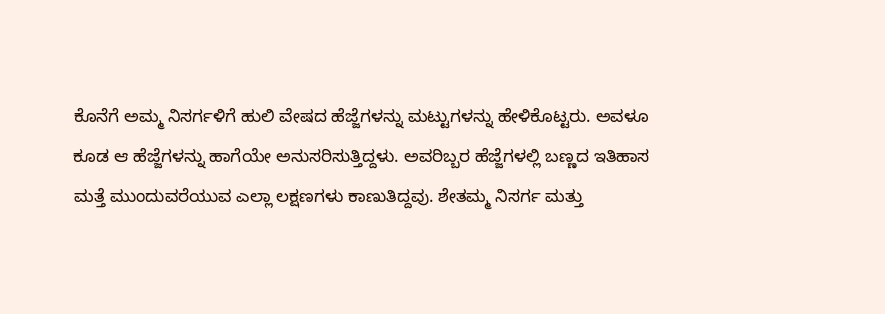ಕೊನೆಗೆ ಅಮ್ಮ ನಿಸರ್ಗಳಿಗೆ ಹುಲಿ ವೇಷದ ಹೆಜ್ಜೆಗಳನ್ನು ಮಟ್ಟುಗಳನ್ನು ಹೇಳಿಕೊಟ್ಟರು. ಅವಳೂ ಕೂಡ ಆ ಹೆಜ್ಜೆಗಳನ್ನು ಹಾಗೆಯೇ ಅನುಸರಿಸುತ್ತಿದ್ದಳು. ಅವರಿಬ್ಬರ ಹೆಜ್ಜೆಗಳಲ್ಲಿ ಬಣ್ಣದ ಇತಿಹಾಸ ಮತ್ತೆ ಮುಂದುವರೆಯುವ ಎಲ್ಲಾ ಲಕ್ಷಣಗಳು ಕಾಣುತಿದ್ದವು. ಶೇತಮ್ಮ ನಿಸರ್ಗ ಮತ್ತು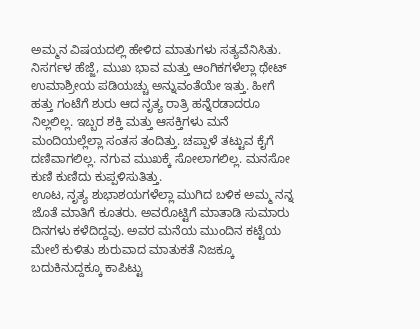ಅಮ್ಮನ ವಿಷಯದಲ್ಲಿ ಹೇಳಿದ ಮಾತುಗಳು ಸತ್ಯವೆನಿಸಿತು. ನಿಸರ್ಗಳ ಹೆಜ್ಜೆ, ಮುಖ ಭಾವ ಮತ್ತು ಆಂಗಿಕಗಳೆಲ್ಲಾ ಥೇಟ್ ಉಮಾಶ್ರೀಯ ಪಡಿಯಚ್ಚು ಅನ್ನುವಂತೆಯೇ ಇತ್ತು. ಹೀಗೆ ಹತ್ತು ಗಂಟೆಗೆ ಶುರು ಆದ ನೃತ್ಯ ರಾತ್ರಿ ಹನ್ನೆರಡಾದರೂ ನಿಲ್ಲಲಿಲ್ಲ. ಇಬ್ಬರ ಶಕ್ತಿ ಮತ್ತು ಆಸಕ್ತಿಗಳು ಮನೆ ಮಂದಿಯಲ್ಲೆಲ್ಲಾ ಸಂತಸ ತಂದಿತ್ತು. ಚಪ್ಪಾಳೆ ತಟ್ಟುವ ಕೈಗೆ ದಣಿವಾಗಲಿಲ್ಲ. ನಗುವ ಮುಖಕ್ಕೆ ಸೋಲಾಗಲಿಲ್ಲ. ಮನಸೋ ಕುಣಿ ಕುಣಿದು ಕುಪ್ಪಳಿಸುತಿತ್ತು.
ಊಟ, ನೃತ್ಯ ಶುಭಾಶಯಗಳೆಲ್ಲಾ ಮುಗಿದ ಬಳಿಕ ಅಮ್ಮ ನನ್ನ ಜೊತೆ ಮಾತಿಗೆ ಕೂತರು. ಅವರೊಟ್ಟಿಗೆ ಮಾತಾಡಿ ಸುಮಾರು ದಿನಗಳು ಕಳೆದಿದ್ದವು. ಅವರ ಮನೆಯ ಮುಂದಿನ ಕಟ್ಟೆಯ ಮೇಲೆ ಕುಳಿತು ಶುರುವಾದ ಮಾತುಕತೆ ನಿಜಕ್ಕೂ ಬದುಕಿನುದ್ದಕ್ಕೂ ಕಾಪಿಟ್ಟು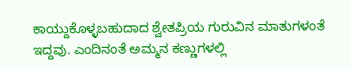ಕಾಯ್ದುಕೊಳ್ಳಬಹುದಾದ ಶ್ವೇತಪ್ರಿಯ ಗುರುವಿನ ಮಾತುಗಳಂತೆ ಇದ್ದವು. ಎಂದಿನಂತೆ ಅಮ್ಮನ ಕಣ್ಣುಗಳಲ್ಲಿ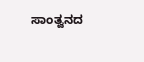ಸಾಂತ್ವನದ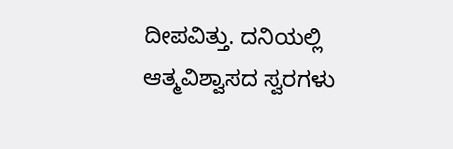ದೀಪವಿತ್ತು. ದನಿಯಲ್ಲಿ ಆತ್ಮವಿಶ್ವಾಸದ ಸ್ವರಗಳು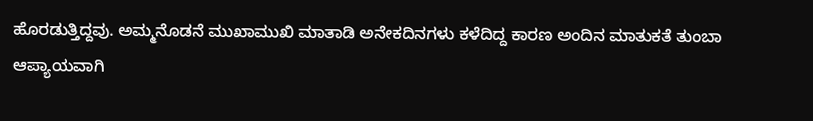ಹೊರಡುತ್ತಿದ್ದವು. ಅಮ್ಮನೊಡನೆ ಮುಖಾಮುಖಿ ಮಾತಾಡಿ ಅನೇಕದಿನಗಳು ಕಳೆದಿದ್ದ ಕಾರಣ ಅಂದಿನ ಮಾತುಕತೆ ತುಂಬಾ ಆಪ್ಯಾಯವಾಗಿ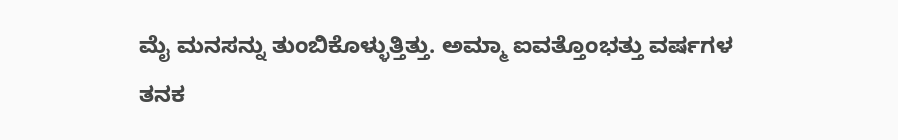ಮೈ ಮನಸನ್ನು ತುಂಬಿಕೊಳ್ಳುತ್ತಿತ್ತು. ಅಮ್ಮಾ ಐವತ್ತೊಂಭತ್ತು ವರ್ಷಗಳ ತನಕ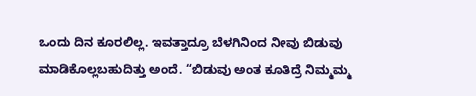ಒಂದು ದಿನ ಕೂರಲಿಲ್ಲ. ಇವತ್ತಾದ್ರೂ ಬೆಳಗಿನಿಂದ ನೀವು ಬಿಡುವು ಮಾಡಿಕೊಲ್ಲಬಹುದಿತ್ತು ಅಂದೆ. “ಬಿಡುವು ಅಂತ ಕೂತಿದ್ರೆ ನಿಮ್ಮಮ್ಮ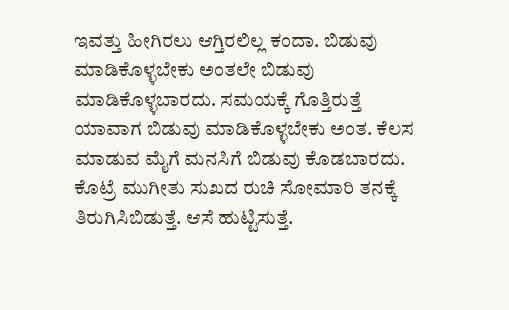ಇವತ್ತು ಹೀಗಿರಲು ಆಗ್ತಿರಲಿಲ್ಲ ಕಂದಾ. ಬಿಡುವು ಮಾಡಿಕೊಳ್ಳಬೇಕು ಅಂತಲೇ ಬಿಡುವು ಮಾಡಿಕೊಳ್ಳಬಾರದು. ಸಮಯಕ್ಕೆ ಗೊತ್ತಿರುತ್ತೆ ಯಾವಾಗ ಬಿಡುವು ಮಾಡಿಕೊಳ್ಳಬೇಕು ಅಂತ. ಕೆಲಸ ಮಾಡುವ ಮೈಗೆ ಮನಸಿಗೆ ಬಿಡುವು ಕೊಡಬಾರದು. ಕೊಟ್ರೆ ಮುಗೀತು ಸುಖದ ರುಚಿ ಸೋಮಾರಿ ತನಕ್ಕೆ ತಿರುಗಿಸಿಬಿಡುತ್ತೆ. ಆಸೆ ಹುಟ್ಟಿಸುತ್ತೆ.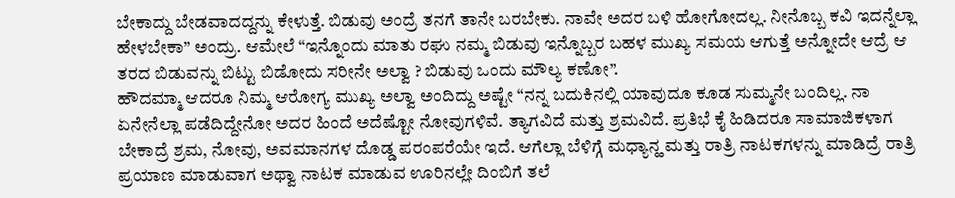ಬೇಕಾದ್ದು ಬೇಡವಾದದ್ದನ್ನು ಕೇಳುತ್ತೆ. ಬಿಡುವು ಅಂದ್ರೆ ತನಗೆ ತಾನೇ ಬರಬೇಕು. ನಾವೇ ಅದರ ಬಳಿ ಹೋಗೋದಲ್ಲ. ನೀನೊಬ್ಬ ಕವಿ ಇದನ್ನೆಲ್ಲಾ ಹೇಳಬೇಕಾ” ಅಂದ್ರು. ಆಮೇಲೆ “ಇನ್ನೊಂದು ಮಾತು ರಘು ನಮ್ಮ ಬಿಡುವು ಇನ್ನೊಬ್ಬರ ಬಹಳ ಮುಖ್ಯ ಸಮಯ ಆಗುತ್ತೆ ಅನ್ನೋದೇ ಆದ್ರೆ ಆ ತರದ ಬಿಡುವನ್ನು ಬಿಟ್ಟು ಬಿಡೋದು ಸರೀನೇ ಅಲ್ವಾ ? ಬಿಡುವು ಒಂದು ಮೌಲ್ಯ ಕಣೋ”.
ಹೌದಮ್ಮಾ ಆದರೂ ನಿಮ್ಮ ಆರೋಗ್ಯ ಮುಖ್ಯ ಅಲ್ವಾ ಅಂದಿದ್ದು ಅಷ್ಟೇ “ನನ್ನ ಬದುಕಿನಲ್ಲಿ ಯಾವುದೂ ಕೂಡ ಸುಮ್ಮನೇ ಬಂದಿಲ್ಲ. ನಾ ಏನೇನೆಲ್ಲಾ ಪಡೆದಿದ್ದೇನೋ ಅದರ ಹಿಂದೆ ಅದೆಷ್ಟೋ ನೋವುಗಳಿವೆ. ತ್ಯಾಗವಿದೆ ಮತ್ತು ಶ್ರಮವಿದೆ. ಪ್ರತಿಭೆ ಕೈ ಹಿಡಿದರೂ ಸಾಮಾಜಿಕಳಾಗ ಬೇಕಾದ್ರೆ ಶ್ರಮ, ನೋವು, ಅವಮಾನಗಳ ದೊಡ್ಡ ಪರಂಪರೆಯೇ ಇದೆ. ಆಗೆಲ್ಲಾ ಬೆಳಿಗ್ಗೆ ಮಧ್ಯಾನ್ಹ ಮತ್ತು ರಾತ್ರಿ ನಾಟಕಗಳನ್ನು ಮಾಡಿದ್ರೆ ರಾತ್ರಿ ಪ್ರಯಾಣ ಮಾಡುವಾಗ ಅಥ್ವಾ ನಾಟಕ ಮಾಡುವ ಊರಿನಲ್ಲೇ ದಿಂಬಿಗೆ ತಲೆ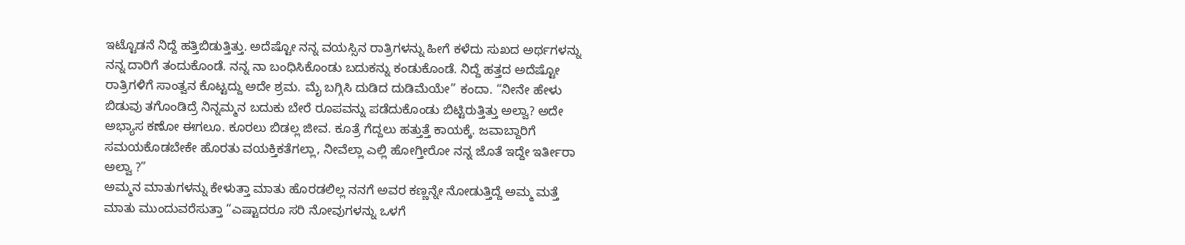ಇಟ್ಟೊಡನೆ ನಿದ್ದೆ ಹತ್ತಿಬಿಡುತ್ತಿತ್ತು. ಅದೆಷ್ಟೋ ನನ್ನ ವಯಸ್ಸಿನ ರಾತ್ರಿಗಳನ್ನು ಹೀಗೆ ಕಳೆದು ಸುಖದ ಅರ್ಥಗಳನ್ನು ನನ್ನ ದಾರಿಗೆ ತಂದುಕೊಂಡೆ. ನನ್ನ ನಾ ಬಂಧಿಸಿಕೊಂಡು ಬದುಕನ್ನು ಕಂಡುಕೊಂಡೆ. ನಿದ್ದೆ ಹತ್ತದ ಅದೆಷ್ಟೋ ರಾತ್ರಿಗಳಿಗೆ ಸಾಂತ್ವನ ಕೊಟ್ಟದ್ದು ಅದೇ ಶ್ರಮ. ಮೈ ಬಗ್ಗಿಸಿ ದುಡಿದ ದುಡಿಮೆಯೇ” ಕಂದಾ. “ನೀನೇ ಹೇಳು ಬಿಡುವು ತಗೊಂಡಿದ್ರೆ ನಿನ್ನಮ್ಮನ ಬದುಕು ಬೇರೆ ರೂಪವನ್ನು ಪಡೆದುಕೊಂಡು ಬಿಟ್ಟಿರುತ್ತಿತ್ತು ಅಲ್ವಾ? ಅದೇ ಅಭ್ಯಾಸ ಕಣೋ ಈಗಲೂ. ಕೂರಲು ಬಿಡಲ್ಲ ಜೀವ. ಕೂತ್ರೆ ಗೆದ್ದಲು ಹತ್ತುತ್ತೆ ಕಾಯಕ್ಕೆ. ಜವಾಬ್ದಾರಿಗೆ ಸಮಯಕೊಡಬೇಕೇ ಹೊರತು ವಯಕ್ತಿಕತೆಗಲ್ಲಾ, ನೀವೆಲ್ಲಾ ಎಲ್ಲಿ ಹೋಗ್ತೀರೋ ನನ್ನ ಜೊತೆ ಇದ್ದೇ ಇರ್ತೀರಾ ಅಲ್ವಾ ?”
ಅಮ್ಮನ ಮಾತುಗಳನ್ನು ಕೇಳುತ್ತಾ ಮಾತು ಹೊರಡಲಿಲ್ಲ ನನಗೆ ಅವರ ಕಣ್ಣನ್ನೇ ನೋಡುತ್ತಿದ್ದೆ ಅಮ್ಮ ಮತ್ತೆ ಮಾತು ಮುಂದುವರೆಸುತ್ತಾ “ಎಷ್ಟಾದರೂ ಸರಿ ನೋವುಗಳನ್ನು ಒಳಗೆ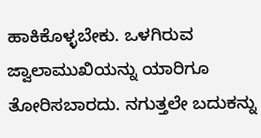ಹಾಕಿಕೊಳ್ಳಬೇಕು. ಒಳಗಿರುವ ಜ್ವಾಲಾಮುಖಿಯನ್ನು ಯಾರಿಗೂ ತೋರಿಸಬಾರದು. ನಗುತ್ತಲೇ ಬದುಕನ್ನು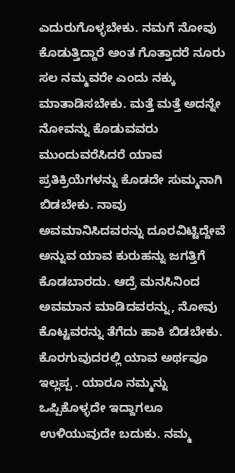ಎದುರುಗೊಳ್ಳಬೇಕು. ನಮಗೆ ನೋವು ಕೊಡುತ್ತಿದ್ದಾರೆ ಅಂತ ಗೊತ್ತಾದರೆ ನೂರು ಸಲ ನಮ್ಮವರೇ ಎಂದು ನಕ್ಕು ಮಾತಾಡಿಸಬೇಕು. ಮತ್ತೆ ಮತ್ತೆ ಅದನ್ನೇ ನೋವನ್ನು ಕೊಡುವವರು ಮುಂದುವರೆಸಿದರೆ ಯಾವ ಪ್ರತಿಕ್ರಿಯೆಗಳನ್ನು ಕೊಡದೇ ಸುಮ್ಮನಾಗಿ ಬಿಡಬೇಕು. ನಾವು ಅವಮಾನಿಸಿದವರನ್ನು ದೂರವಿಟ್ಟಿದ್ದೇವೆ ಅನ್ನುವ ಯಾವ ಕುರುಹನ್ನು ಜಗತ್ತಿಗೆ ಕೊಡಬಾರದು. ಆದ್ರೆ ಮನಸಿನಿಂದ ಅವಮಾನ ಮಾಡಿದವರನ್ನು, ನೋವು ಕೊಟ್ಟವರನ್ನು ತೆಗೆದು ಹಾಕಿ ಬಿಡಬೇಕು. ಕೊರಗುವುದರಲ್ಲಿ ಯಾವ ಅರ್ಥವೂ ಇಲ್ಲಪ್ಪ . ಯಾರೂ ನಮ್ಮನ್ನು ಒಪ್ಪಿಕೊಳ್ಳದೇ ಇದ್ದಾಗಲೂ ಉಳಿಯುವುದೇ ಬದುಕು. ನಮ್ಮ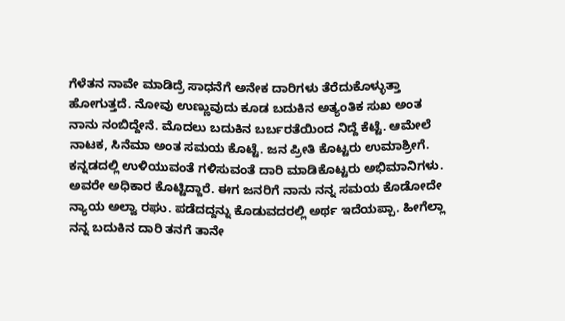ಗೆಳೆತನ ನಾವೇ ಮಾಡಿದ್ರೆ ಸಾಧನೆಗೆ ಅನೇಕ ದಾರಿಗಳು ತೆರೆದುಕೊಳ್ಳುತ್ತಾ ಹೋಗುತ್ತದೆ. ನೋವು ಉಣ್ಣುವುದು ಕೂಡ ಬದುಕಿನ ಅತ್ಯಂತಿಕ ಸುಖ ಅಂತ ನಾನು ನಂಬಿದ್ದೇನೆ. ಮೊದಲು ಬದುಕಿನ ಬರ್ಬರತೆಯಿಂದ ನಿದ್ದೆ ಕೆಟ್ಟೆ. ಆಮೇಲೆ ನಾಟಕ, ಸಿನೆಮಾ ಅಂತ ಸಮಯ ಕೊಟ್ಟೆ. ಜನ ಪ್ರೀತಿ ಕೊಟ್ಟರು ಉಮಾಶ್ರೀಗೆ. ಕನ್ನಡದಲ್ಲಿ ಉಳಿಯುವಂತೆ ಗಳಿಸುವಂತೆ ದಾರಿ ಮಾಡಿಕೊಟ್ಟರು ಅಭಿಮಾನಿಗಳು. ಅವರೇ ಅಧಿಕಾರ ಕೊಟ್ಟಿದ್ದಾರೆ. ಈಗ ಜನರಿಗೆ ನಾನು ನನ್ನ ಸಮಯ ಕೊಡೋದೇ ನ್ಯಾಯ ಅಲ್ವಾ ರಘು. ಪಡೆದದ್ದನ್ನು ಕೊಡುವದರಲ್ಲಿ ಅರ್ಥ ಇದೆಯಪ್ಪಾ. ಹೀಗೆಲ್ಲಾ ನನ್ನ ಬದುಕಿನ ದಾರಿ ತನಗೆ ತಾನೇ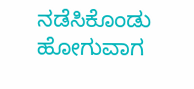ನಡೆಸಿಕೊಂಡು ಹೋಗುವಾಗ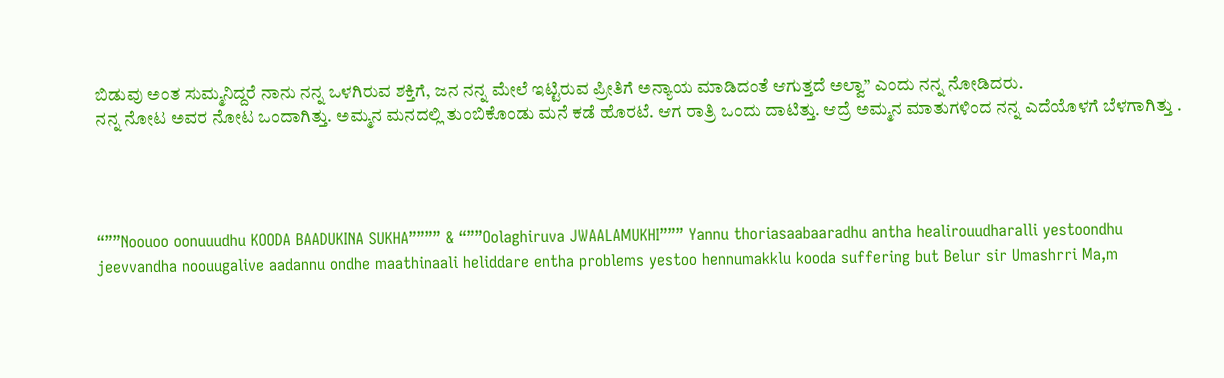ಬಿಡುವು ಅಂತ ಸುಮ್ಮನಿದ್ದರೆ ನಾನು ನನ್ನ ಒಳಗಿರುವ ಶಕ್ತಿಗೆ, ಜನ ನನ್ನ ಮೇಲೆ ಇಟ್ಟಿರುವ ಪ್ರೀತಿಗೆ ಅನ್ಯಾಯ ಮಾಡಿದಂತೆ ಆಗುತ್ತದೆ ಅಲ್ವಾ” ಎಂದು ನನ್ನ ನೋಡಿದರು.
ನನ್ನ ನೋಟ ಅವರ ನೋಟ ಒಂದಾಗಿತ್ತು. ಅಮ್ಮನ ಮನದಲ್ಲಿ ತುಂಬಿಕೊಂಡು ಮನೆ ಕಡೆ ಹೊರಟೆ. ಆಗ ರಾತ್ರಿ ಒಂದು ದಾಟಿತ್ತು. ಆದ್ರೆ ಅಮ್ಮನ ಮಾತುಗಳಿಂದ ನನ್ನ ಎದೆಯೊಳಗೆ ಬೆಳಗಾಗಿತ್ತು .




“””Noouoo oonuuudhu KOODA BAADUKINA SUKHA”””” & “””Oolaghiruva JWAALAMUKHI””” Yannu thoriasaabaaradhu antha healirouudharalli yestoondhu jeevvandha noouugalive aadannu ondhe maathinaali heliddare entha problems yestoo hennumakklu kooda suffering but Belur sir Umashrri Ma,m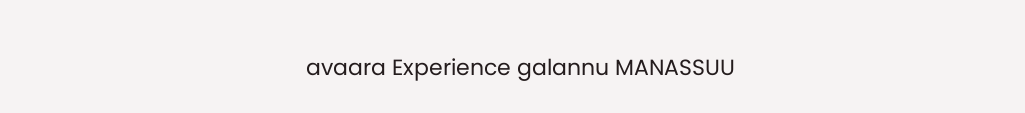avaara Experience galannu MANASSUU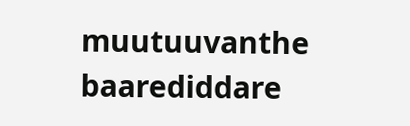muutuuvanthe baarediddare